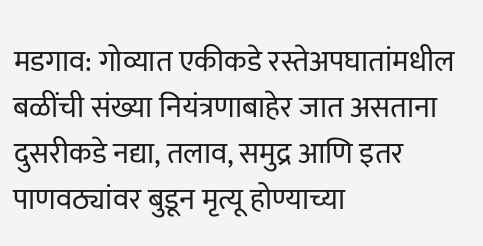मडगाव: गोव्यात एकीकडे रस्तेअपघातांमधील बळींची संख्या नियंत्रणाबाहेर जात असताना दुसरीकडे नद्या, तलाव, समुद्र आणि इतर पाणवठ्यांवर बुडून मृत्यू होण्याच्या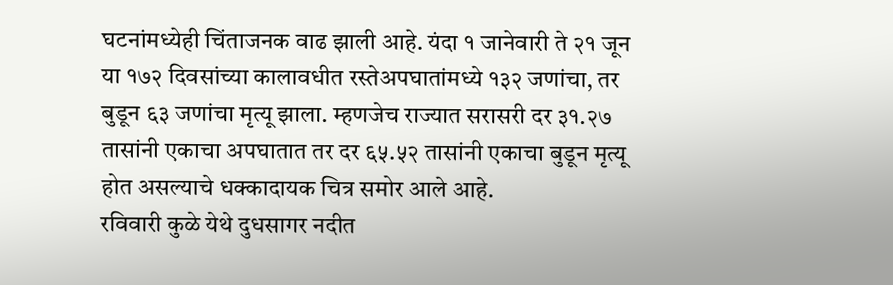घटनांमध्येही चिंताजनक वाढ झाली आहे. यंदा १ जानेवारी ते २१ जून या १७२ दिवसांच्या कालावधीत रस्तेअपघातांमध्ये १३२ जणांचा, तर बुडून ६३ जणांचा मृत्यू झाला. म्हणजेच राज्यात सरासरी दर ३१.२७ तासांनी एकाचा अपघातात तर दर ६५.५२ तासांनी एकाचा बुडून मृत्यू होत असल्याचे धक्कादायक चित्र समोर आले आहे.
रविवारी कुळे येथे दुधसागर नदीत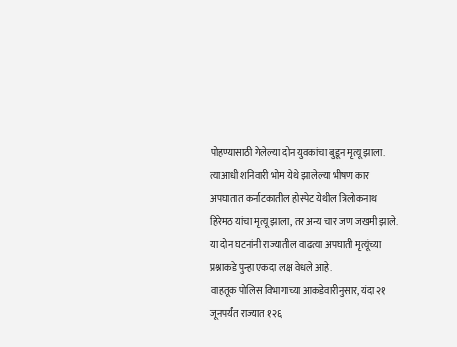पोहण्यासाठी गेलेल्या दोन युवकांचा बुडून मृत्यू झाला. त्याआधी शनिवारी भोम येथे झालेल्या भीषण कार अपघातात कर्नाटकातील होस्पेट येथील त्रिलोकनाथ हिरेमठ यांचा मृत्यू झाला, तर अन्य चार जण जखमी झाले. या दोन घटनांनी राज्यातील वाढत्या अपघाती मृत्यूंच्या प्रश्नाकडे पुन्हा एकदा लक्ष वेधले आहे.
वाहतूक पोलिस विभागाच्या आकडेवारीनुसार, यंदा २१ जूनपर्यंत राज्यात १२६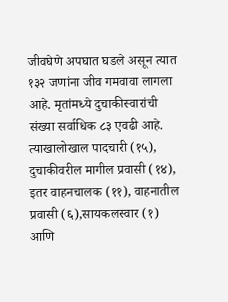जीवघेणे अपघात घडले असून त्यात १३२ जणांना जीव गमवावा लागला आहे. मृतांमध्ये दुचाकीस्वारांची संख्या सर्वाधिक ८३ एवढी आहे. त्याखालोखाल पादचारी (१५), दुचाकीवरील मागील प्रवासी (१४), इतर वाहनचालक (११), वाहनातील प्रवासी (६),सायकलस्वार (१) आणि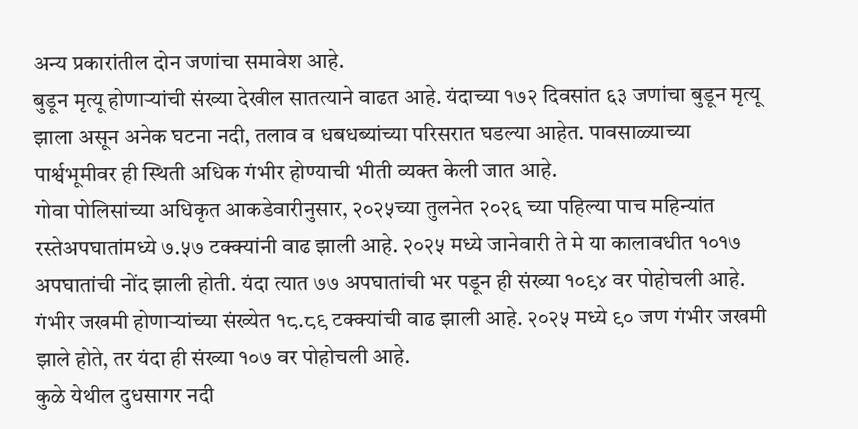अन्य प्रकारांतील दोन जणांचा समावेश आहे.
बुडून मृत्यू होणाऱ्यांची संख्या देखील सातत्याने वाढत आहे. यंदाच्या १७२ दिवसांत ६३ जणांचा बुडून मृत्यू झाला असून अनेक घटना नदी, तलाव व धबधब्यांच्या परिसरात घडल्या आहेत. पावसाळ्याच्या पार्श्वभूमीवर ही स्थिती अधिक गंभीर होण्याची भीती व्यक्त केली जात आहे.
गोवा पोलिसांच्या अधिकृत आकडेवारीनुसार, २०२५च्या तुलनेत २०२६ च्या पहिल्या पाच महिन्यांत रस्तेअपघातांमध्ये ७.५७ टक्क्यांनी वाढ झाली आहे. २०२५ मध्ये जानेवारी ते मे या कालावधीत १०१७ अपघातांची नोंद झाली होती. यंदा त्यात ७७ अपघातांची भर पडून ही संख्या १०९४ वर पोहोचली आहे. गंभीर जखमी होणाऱ्यांच्या संख्येत १८.८९ टक्क्यांची वाढ झाली आहे. २०२५ मध्ये ९० जण गंभीर जखमी झाले होते, तर यंदा ही संख्या १०७ वर पोहोचली आहे.
कुळे येथील दुधसागर नदी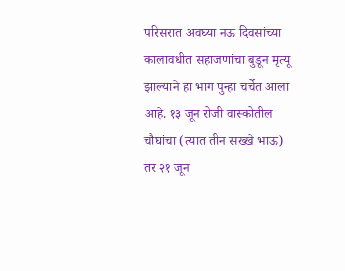परिसरात अवघ्या नऊ दिवसांच्या कालावधीत सहाजणांचा बुडून मृत्यू झाल्याने हा भाग पुन्हा चर्चेत आला आहे. १३ जून रोजी वास्कोतील चौघांचा (त्यात तीन सख्खे भाऊ) तर २१ जून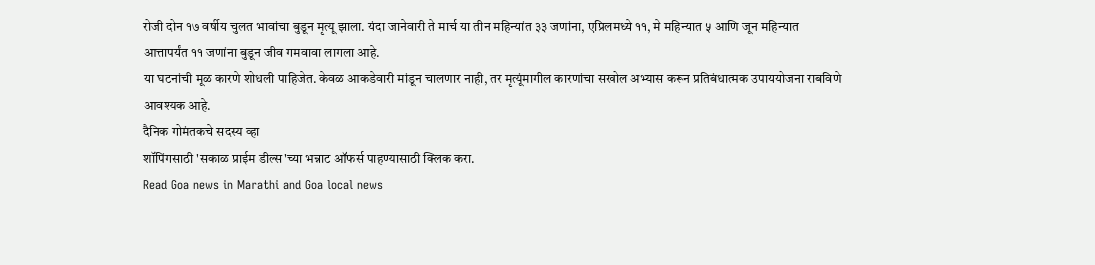रोजी दोन १७ वर्षीय चुलत भावांचा बुडून मृत्यू झाला. यंदा जानेवारी ते मार्च या तीन महिन्यांत ३३ जणांना, एप्रिलमध्ये ११, मे महिन्यात ५ आणि जून महिन्यात आत्तापर्यंत ११ जणांना बुडून जीव गमवावा लागला आहे.
या घटनांची मूळ कारणे शोधली पाहिजेत. केवळ आकडेवारी मांडून चालणार नाही, तर मृत्यूंमागील कारणांचा सखोल अभ्यास करून प्रतिबंधात्मक उपाययोजना राबविणे आवश्यक आहे.
दैनिक गोमंतकचे सदस्य व्हा
शॉपिंगसाठी 'सकाळ प्राईम डील्स'च्या भन्नाट ऑफर्स पाहण्यासाठी क्लिक करा.
Read Goa news in Marathi and Goa local news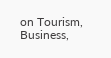on Tourism, Business,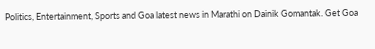Politics, Entertainment, Sports and Goa latest news in Marathi on Dainik Gomantak. Get Goa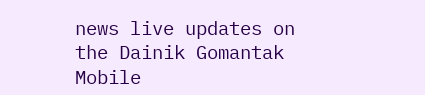news live updates on the Dainik Gomantak Mobile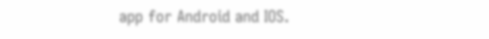app for Android and IOS.